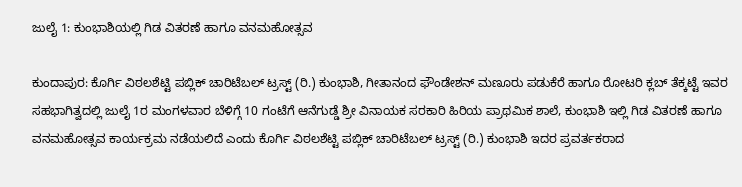ಜುಲೈ 1: ಕುಂಭಾಶಿಯಲ್ಲಿ ಗಿಡ ವಿತರಣೆ ಹಾಗೂ ವನಮಹೋತ್ಸವ

ಕುಂದಾಪುರ: ಕೊರ್ಗಿ ವಿಠಲಶೆಟ್ಟಿ ಪಬ್ಲಿಕ್ ಚಾರಿಟೆಬಲ್ ಟ್ರಸ್ಟ್ (ರಿ.) ಕುಂಭಾಶಿ, ಗೀತಾನಂದ ಫೌಂಡೇಶನ್ ಮಣೂರು ಪಡುಕೆರೆ ಹಾಗೂ ರೋಟರಿ ಕ್ಲಬ್ ತೆಕ್ಕಟ್ಟೆ ಇವರ ಸಹಭಾಗಿತ್ವದಲ್ಲಿ ಜುಲೈ 1ರ ಮಂಗಳವಾರ ಬೆಳಿಗ್ಗೆ 10 ಗಂಟೆಗೆ ಆನೆಗುಡ್ಡೆ ಶ್ರೀ ವಿನಾಯಕ ಸರಕಾರಿ ಹಿರಿಯ ಪ್ರಾಥಮಿಕ ಶಾಲೆ, ಕುಂಭಾಶಿ ಇಲ್ಲಿ ಗಿಡ ವಿತರಣೆ ಹಾಗೂ ವನಮಹೋತ್ಸವ ಕಾರ್ಯಕ್ರಮ ನಡೆಯಲಿದೆ ಎಂದು ಕೊರ್ಗಿ ವಿಠಲಶೆಟ್ಟಿ ಪಬ್ಲಿಕ್ ಚಾರಿಟೆಬಲ್ ಟ್ರಸ್ಟ್ (ರಿ.) ಕುಂಭಾಶಿ ಇದರ ಪ್ರವರ್ತಕರಾದ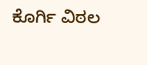ಕೊರ್ಗಿ ವಿಠಲ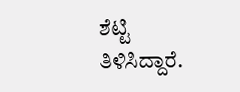ಶೆಟ್ಟಿ ತಿಳಿಸಿದ್ದಾರೆ.